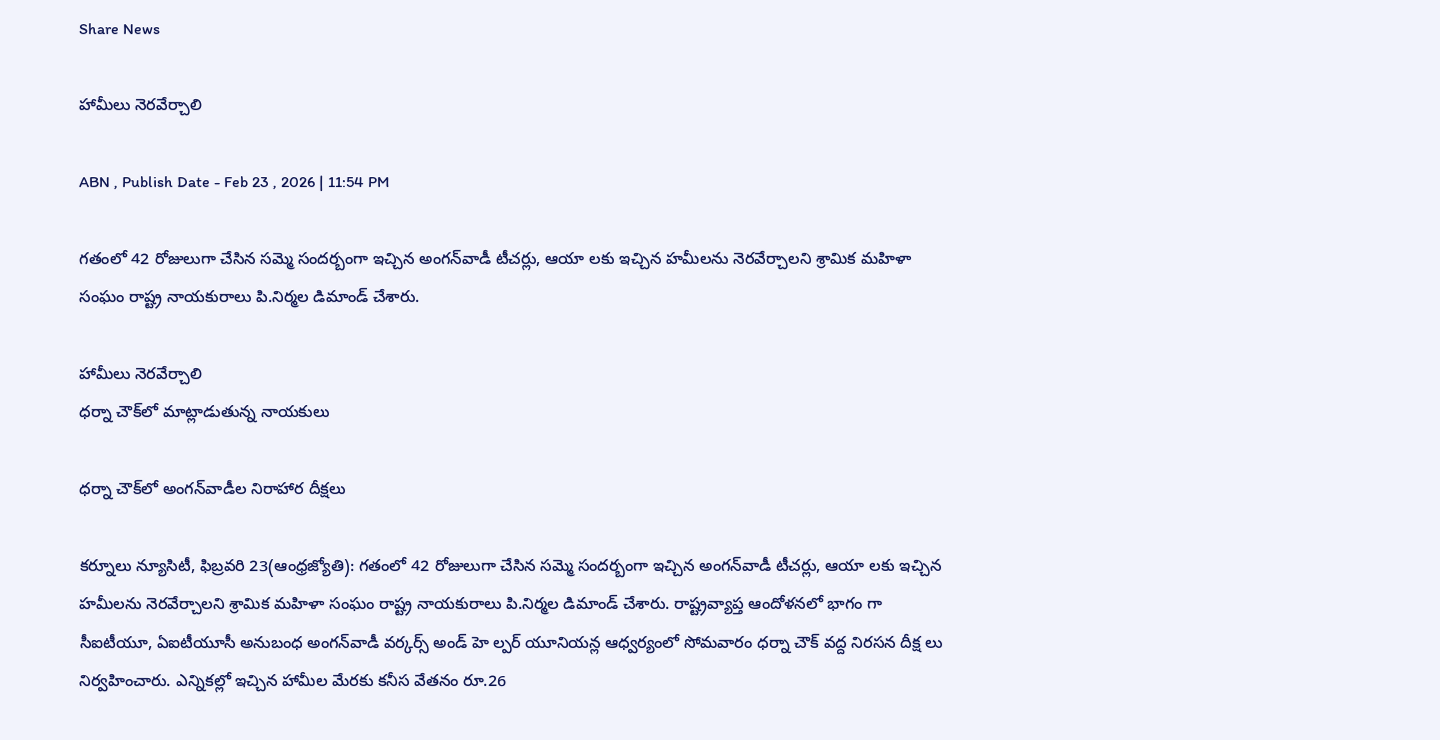Share News

హామీలు నెరవేర్చాలి

ABN , Publish Date - Feb 23 , 2026 | 11:54 PM

గతంలో 42 రోజులుగా చేసిన సమ్మె సందర్బంగా ఇచ్చిన అంగన్‌వాడీ టీచర్లు, ఆయా లకు ఇచ్చిన హమీలను నెరవేర్చాలని శ్రామిక మహిళా సంఘం రాష్ట్ర నాయకురాలు పి.నిర్మల డిమాండ్‌ చేశారు.

హామీలు నెరవేర్చాలి
ధర్నా చౌక్‌లో మాట్లాడుతున్న నాయకులు

ధర్నా చౌక్‌లో అంగన్‌వాడీల నిరాహార దీక్షలు

కర్నూలు న్యూసిటీ, ఫిబ్రవరి 23(ఆంధ్రజ్యోతి): గతంలో 42 రోజులుగా చేసిన సమ్మె సందర్బంగా ఇచ్చిన అంగన్‌వాడీ టీచర్లు, ఆయా లకు ఇచ్చిన హమీలను నెరవేర్చాలని శ్రామిక మహిళా సంఘం రాష్ట్ర నాయకురాలు పి.నిర్మల డిమాండ్‌ చేశారు. రాష్ట్రవ్యాప్త ఆందోళనలో భాగం గా సీఐటీయూ, ఏఐటీయూసీ అనుబంధ అంగన్‌వాడీ వర్కర్స్‌ అండ్‌ హె ల్పర్‌ యూనియన్ల ఆధ్వర్యంలో సోమవారం ధర్నా చౌక్‌ వద్ద నిరసన దీక్ష లు నిర్వహించారు. ఎన్నికల్లో ఇచ్చిన హామీల మేరకు కనీస వేతనం రూ.26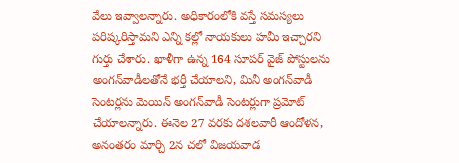వేలు ఇవ్వాలన్నారు. అధికారంలోకి వస్తే సమస్యలు పరిష్కరిస్తామని ఎన్ని కల్లో నాయకులు హమీ ఇచ్చారని గుర్తు చేశారు. ఖాళీగా ఉన్న 164 సూపర్‌ వైజ్‌ పోస్టులను అంగన్‌వాడీలతోనే భర్తీ చేయాలని, మినీ అంగన్‌వాడీ సెంటర్లను మెయిన్‌ అంగన్‌వాడీ సెంటర్లుగా ప్రమోట్‌ చేయాలన్నారు. ఈనెల 27 వరకు దశలవారీ ఆందోళన, అనంతరం మార్చి 2న చలో విజయవాడ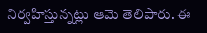నిర్వహిస్తున్నట్లు ఆమె తెలిపారు. ఈ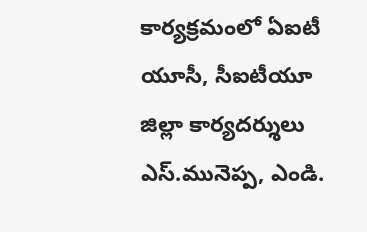కార్యక్రమంలో ఏఐటీ యూసీ, సీఐటీయూ జిల్లా కార్యదర్శులు ఎస్‌.మునెప్ప, ఎండి.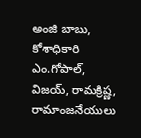అంజి బాబు, కోశాధికారి ఎం.గోపాల్‌, విజయ్‌, రామక్రిష్ణ, రామాంజనేయులు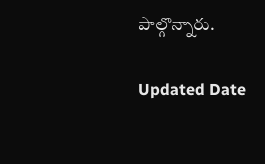పాల్గొన్నారు.

Updated Date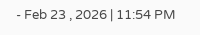- Feb 23 , 2026 | 11:54 PM